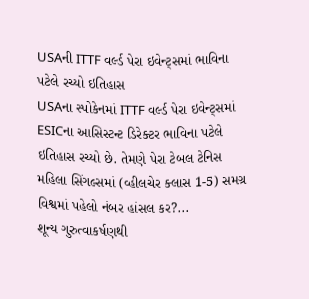USAની ITTF વર્લ્ડ પેરા ઇવેન્ટ્સમાં ભાવિના પટેલે રચ્યો ઇતિહાસ
USAના સ્પોકેનમાં ITTF વર્લ્ડ પેરા ઇવેન્ટ્સમાં ESICના આસિસ્ટન્ટ ડિરેક્ટર ભાવિના પટેલે ઇતિહાસ રચ્યો છે. તેમણે પેરા ટેબલ ટેનિસ મહિલા સિંગલ્સમાં (વ્હીલચેર ક્લાસ 1-5) સમગ્ર વિશ્વમાં પહેલો નંબર હાંસલ કર?...
શૂન્ય ગુરુત્વાકર્ષણથી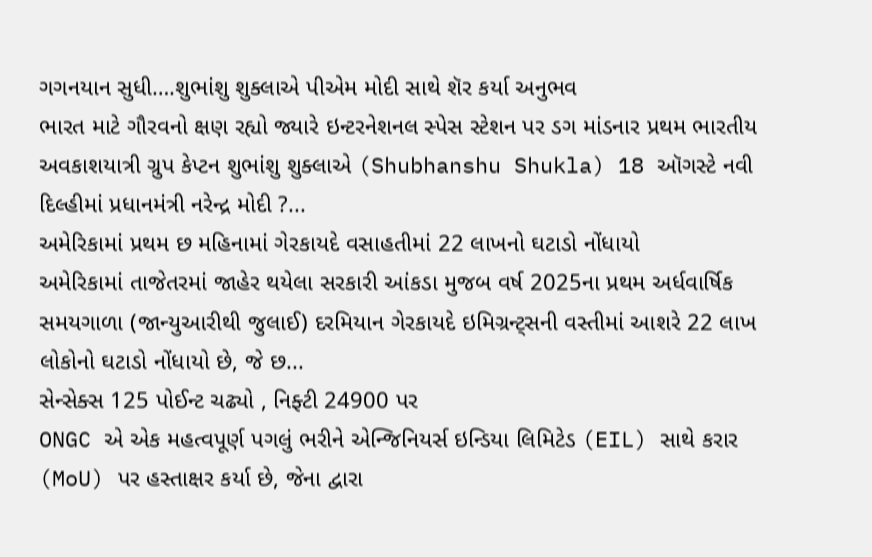ગગનયાન સુધી….શુભાંશુ શુક્લાએ પીએમ મોદી સાથે શૅર કર્યા અનુભવ
ભારત માટે ગૌરવનો ક્ષણ રહ્યો જ્યારે ઇન્ટરનેશનલ સ્પેસ સ્ટેશન પર ડગ માંડનાર પ્રથમ ભારતીય અવકાશયાત્રી ગ્રુપ કેપ્ટન શુભાંશુ શુક્લાએ (Shubhanshu Shukla) 18 ઑગસ્ટે નવી દિલ્હીમાં પ્રધાનમંત્રી નરેન્દ્ર મોદી ?...
અમેરિકામાં પ્રથમ છ મહિનામાં ગેરકાયદે વસાહતીમાં 22 લાખનો ઘટાડો નોંધાયો
અમેરિકામાં તાજેતરમાં જાહેર થયેલા સરકારી આંકડા મુજબ વર્ષ 2025ના પ્રથમ અર્ધવાર્ષિક સમયગાળા (જાન્યુઆરીથી જુલાઈ) દરમિયાન ગેરકાયદે ઇમિગ્રન્ટ્સની વસ્તીમાં આશરે 22 લાખ લોકોનો ઘટાડો નોંધાયો છે, જે છ...
સેન્સેક્સ 125 પોઈન્ટ ચઢ્યો , નિફ્ટી 24900 પર
ONGC એ એક મહત્વપૂર્ણ પગલું ભરીને એન્જિનિયર્સ ઇન્ડિયા લિમિટેડ (EIL) સાથે કરાર (MoU) પર હસ્તાક્ષર કર્યા છે, જેના દ્વારા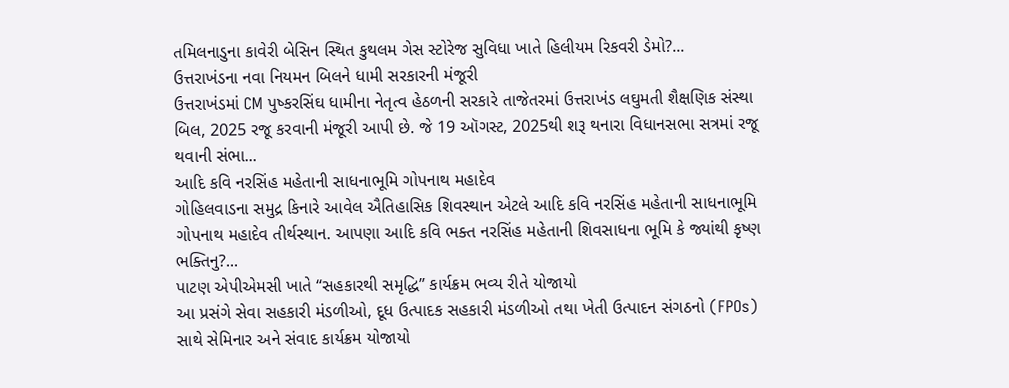તમિલનાડુના કાવેરી બેસિન સ્થિત કુથલમ ગેસ સ્ટોરેજ સુવિધા ખાતે હિલીયમ રિકવરી ડેમો?...
ઉત્તરાખંડના નવા નિયમન બિલને ધામી સરકારની મંજૂરી
ઉત્તરાખંડમાં CM પુષ્કરસિંઘ ધામીના નેતૃત્વ હેઠળની સરકારે તાજેતરમાં ઉત્તરાખંડ લઘુમતી શૈક્ષણિક સંસ્થા બિલ, 2025 રજૂ કરવાની મંજૂરી આપી છે. જે 19 ઑગસ્ટ, 2025થી શરૂ થનારા વિધાનસભા સત્રમાં રજૂ થવાની સંભા...
આદિ કવિ નરસિંહ મહેતાની સાધનાભૂમિ ગોપનાથ મહાદેવ
ગોહિલવાડના સમુદ્ર કિનારે આવેલ ઐતિહાસિક શિવસ્થાન એટલે આદિ કવિ નરસિંહ મહેતાની સાધનાભૂમિ ગોપનાથ મહાદેવ તીર્થસ્થાન. આપણા આદિ કવિ ભક્ત નરસિંહ મહેતાની શિવસાધના ભૂમિ કે જ્યાંથી કૃષ્ણ ભક્તિનુ?...
પાટણ એપીએમસી ખાતે “સહકારથી સમૃદ્ધિ” કાર્યક્રમ ભવ્ય રીતે યોજાયો
આ પ્રસંગે સેવા સહકારી મંડળીઓ, દૂધ ઉત્પાદક સહકારી મંડળીઓ તથા ખેતી ઉત્પાદન સંગઠનો (FPOs) સાથે સેમિનાર અને સંવાદ કાર્યક્રમ યોજાયો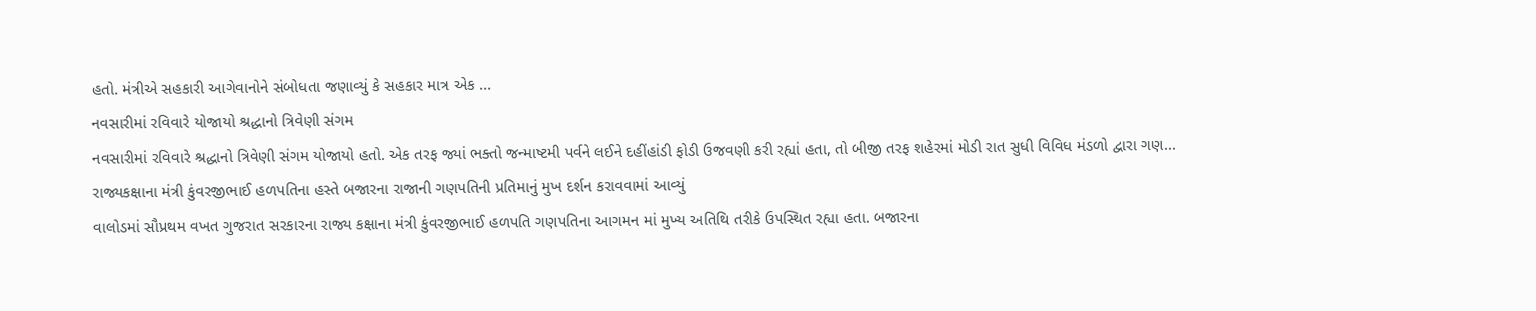હતો. મંત્રીએ સહકારી આગેવાનોને સંબોધતા જણાવ્યું કે સહકાર માત્ર એક ...
નવસારીમાં રવિવારે યોજાયો શ્રદ્ધાનો ત્રિવેણી સંગમ
નવસારીમાં રવિવારે શ્રદ્ધાનો ત્રિવેણી સંગમ યોજાયો હતો. એક તરફ જ્યાં ભક્તો જન્માષ્ટમી પર્વને લઈને દહીંહાંડી ફોડી ઉજવણી કરી રહ્યાં હતા, તો બીજી તરફ શહેરમાં મોડી રાત સુધી વિવિધ મંડળો દ્વારા ગણ...
રાજ્યકક્ષાના મંત્રી કુંવરજીભાઈ હળપતિના હસ્તે બજારના રાજાની ગણપતિની પ્રતિમાનું મુખ દર્શન કરાવવામાં આવ્યું
વાલોડમાં સૌપ્રથમ વખત ગુજરાત સરકારના રાજ્ય કક્ષાના મંત્રી કુંવરજીભાઈ હળપતિ ગણપતિના આગમન માં મુખ્ય અતિથિ તરીકે ઉપસ્થિત રહ્યા હતા. બજારના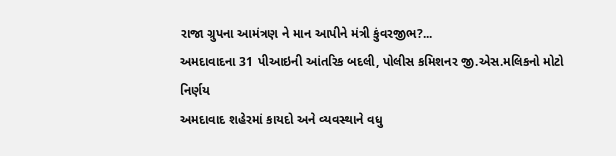રાજા ગ્રુપના આમંત્રણ ને માન આપીને મંત્રી કુંવરજીભ?...
અમદાવાદના 31 પીઆઇની આંતરિક બદલી, પોલીસ કમિશનર જી.એસ.મલિકનો મોટો નિર્ણય
અમદાવાદ શહેરમાં કાયદો અને વ્યવસ્થાને વધુ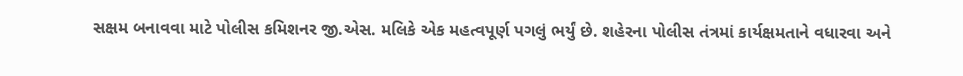સક્ષમ બનાવવા માટે પોલીસ કમિશનર જી.એસ. મલિકે એક મહત્વપૂર્ણ પગલું ભર્યું છે. શહેરના પોલીસ તંત્રમાં કાર્યક્ષમતાને વધારવા અને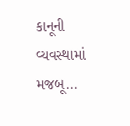કાનૂની વ્યવસ્થામાં મજબૂ...